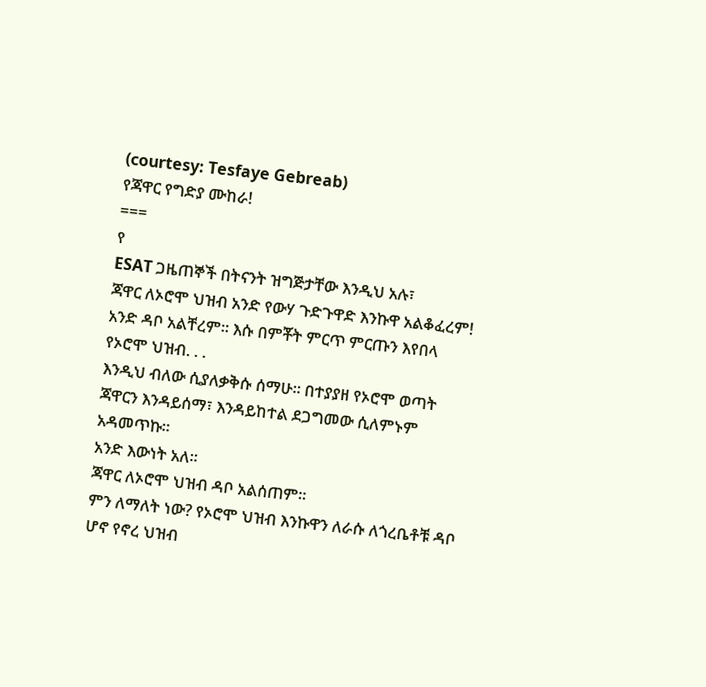(courtesy: Tesfaye Gebreab)
የጃዋር የግድያ ሙከራ!
===
የ
ESAT ጋዜጠኞች በትናንት ዝግጅታቸው እንዲህ አሉ፣
ጃዋር ለኦሮሞ ህዝብ አንድ የውሃ ጉድጉዋድ እንኩዋ አልቆፈረም! አንድ ዳቦ አልቸረም። እሱ በምቾት ምርጥ ምርጡን እየበላ የኦሮሞ ህዝብ. . .
እንዲህ ብለው ሲያለቃቅሱ ሰማሁ። በተያያዘ የኦሮሞ ወጣት ጃዋርን እንዳይሰማ፣ እንዳይከተል ደጋግመው ሲለምኑም አዳመጥኩ።
አንድ እውነት አለ።
ጃዋር ለኦሮሞ ህዝብ ዳቦ አልሰጠም።
ምን ለማለት ነው? የኦሮሞ ህዝብ እንኩዋን ለራሱ ለጎረቤቶቹ ዳቦ ሆኖ የኖረ ህዝብ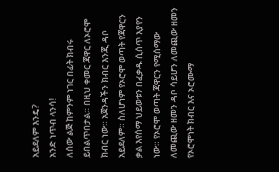አይደለም እንዴ?
አንድ ነጥብ ላንሳ!
ለሰው ልጅ ከምንም ነገር በፊት ክብሩ ይበልጥበታል። በዚህ ቀመር ጃዋር ለኦሮሞ ክብር ነው። አጀንዳችን ክብር እንጂ ዳቦ አይደለም። ስለሆነም የኦሮሞ ወጣት የጃዋርን ቃል እየሰማ ህይወቱን በፈቃዱ ሲሰጥ እያየን ነው። የኦሮሞ ወጣት ጃዋርን የሚሰማው ለመጪው ዘመን ዳቦ ሳይሆን ለመጪው ዘመን የኦሮሞነት ክብር እና ኦሮሙማ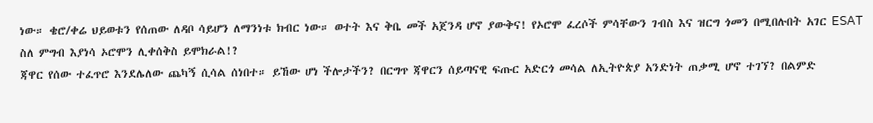ነው። ቄሮ/ቀሬ ህይወቱን የሰጠው ለዳቦ ሳይሆን ለማንነቱ ክብር ነው። ወተት እና ቅቤ መች አጀንዳ ሆኖ ያውቅና! የኦሮሞ ፈረሶች ምሳቸውን ገብስ እና ዝርግ ጎመን በሚበሉበት አገር ESAT ስለ ምግብ እያነሳ ኦሮሞን ሊቀሰቅስ ይሞክራል!?
ጃዋር የሰው ተፈጥሮ እንደሌለው ጨካኝ ሲሳል ሰነበተ። ይኸው ሆነ ችሎታችን? በርግጥ ጃዋርን ሰይጣናዊ ፍጡር አድርጎ መሳል ለኢትዮጵያ አንድነት ጠቃሚ ሆኖ ተገኘ? በልምድ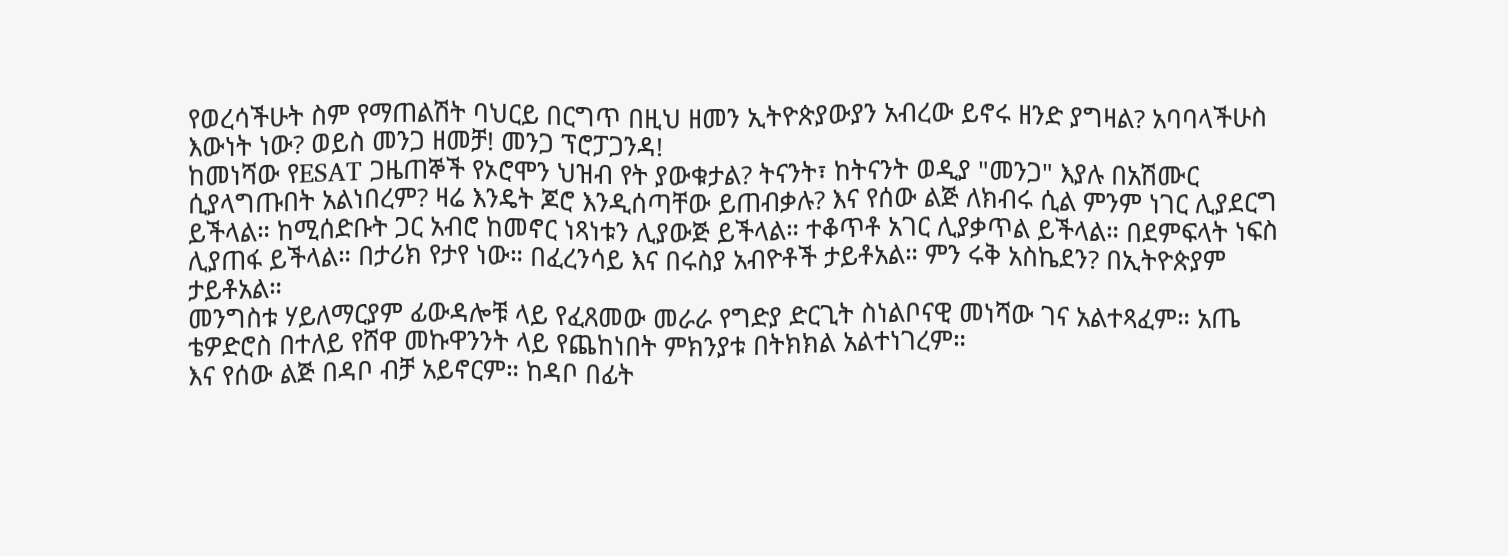የወረሳችሁት ስም የማጠልሽት ባህርይ በርግጥ በዚህ ዘመን ኢትዮጵያውያን አብረው ይኖሩ ዘንድ ያግዛል? አባባላችሁስ እውነት ነው? ወይስ መንጋ ዘመቻ! መንጋ ፕሮፓጋንዳ!
ከመነሻው የESAT ጋዜጠኞች የኦሮሞን ህዝብ የት ያውቁታል? ትናንት፣ ከትናንት ወዲያ "መንጋ" እያሉ በአሽሙር ሲያላግጡበት አልነበረም? ዛሬ እንዴት ጆሮ እንዲሰጣቸው ይጠብቃሉ? እና የሰው ልጅ ለክብሩ ሲል ምንም ነገር ሊያደርግ ይችላል። ከሚሰድቡት ጋር አብሮ ከመኖር ነጻነቱን ሊያውጅ ይችላል። ተቆጥቶ አገር ሊያቃጥል ይችላል። በደምፍላት ነፍስ ሊያጠፋ ይችላል። በታሪክ የታየ ነው። በፈረንሳይ እና በሩስያ አብዮቶች ታይቶአል። ምን ሩቅ አስኬደን? በኢትዮጵያም ታይቶአል።
መንግስቱ ሃይለማርያም ፊውዳሎቹ ላይ የፈጸመው መራራ የግድያ ድርጊት ስነልቦናዊ መነሻው ገና አልተጻፈም። አጤ
ቴዎድሮስ በተለይ የሸዋ መኩዋንንት ላይ የጨከነበት ምክንያቱ በትክክል አልተነገረም።
እና የሰው ልጅ በዳቦ ብቻ አይኖርም። ከዳቦ በፊት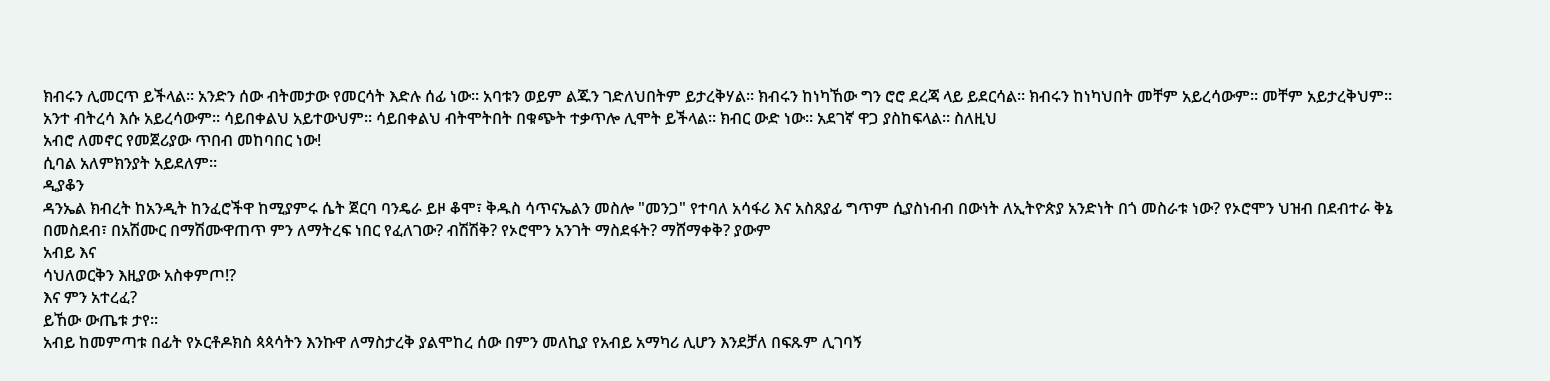ክብሩን ሊመርጥ ይችላል። አንድን ሰው ብትመታው የመርሳት እድሉ ሰፊ ነው። አባቱን ወይም ልጁን ገድለህበትም ይታረቅሃል። ክብሩን ከነካኸው ግን ሮሮ ደረጃ ላይ ይደርሳል። ክብሩን ከነካህበት መቸም አይረሳውም። መቸም አይታረቅህም። አንተ ብትረሳ እሱ አይረሳውም። ሳይበቀልህ አይተውህም። ሳይበቀልህ ብትሞትበት በቁጭት ተቃጥሎ ሊሞት ይችላል። ክብር ውድ ነው። አደገኛ ዋጋ ያስከፍላል። ስለዚህ
አብሮ ለመኖር የመጀሪያው ጥበብ መከባበር ነው!
ሲባል አለምክንያት አይደለም።
ዲያቆን
ዳንኤል ክብረት ከአንዲት ከንፈሮችዋ ከሚያምሩ ሴት ጀርባ ባንዴራ ይዞ ቆሞ፣ ቅዱስ ሳጥናኤልን መስሎ "መንጋ" የተባለ አሳፋሪ እና አስጸያፊ ግጥም ሲያስነብብ በውነት ለኢትዮጵያ አንድነት በጎ መስራቱ ነው? የኦሮሞን ህዝብ በደብተራ ቅኔ በመስደብ፣ በአሽሙር በማሽሙዋጠጥ ምን ለማትረፍ ነበር የፈለገው? ብሽሽቅ? የኦሮሞን አንገት ማስደፋት? ማሸማቀቅ? ያውም
አብይ እና
ሳህለወርቅን እዚያው አስቀምጦ!?
እና ምን አተረፈ?
ይኸው ውጤቱ ታየ።
አብይ ከመምጣቱ በፊት የኦርቶዶክስ ጳጳሳትን እንኩዋ ለማስታረቅ ያልሞከረ ሰው በምን መለኪያ የአብይ አማካሪ ሊሆን እንደቻለ በፍጹም ሊገባኝ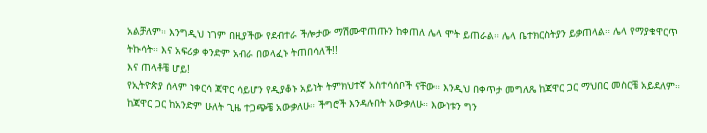አልቻለም። እንግዲህ ነገም በዚያችው የደብተራ ችሎታው ማሽሙዋጠጡን ከቀጠለ ሌላ ሞት ይጠራል። ሌላ ቤተክርስትያን ይቃጠላል። ሌላ የማያቁዋርጥ ትኩሳት። እና አፍሪቃ ቀንድም አብራ በወላፈኑ ትጠበሳለች!!
እና ጠላቶቼ ሆይ!
የኢትዮጵያ ሰላም ነቀርሳ ጃዋር ሳይሆን የዲያቆኑ አይነት ትምክህተኛ አስተሳሰቦች ናቸው። እንዲህ በቀጥታ መግለጼ ከጃዋር ጋር ማህበር መስርቼ አይደለም። ከጃዋር ጋር ከአንድም ሁለት ጊዜ ተጋጭቼ አውቃለሁ። ችግሮች እንዳሉበት አውቃለሁ። እውነቱን ግን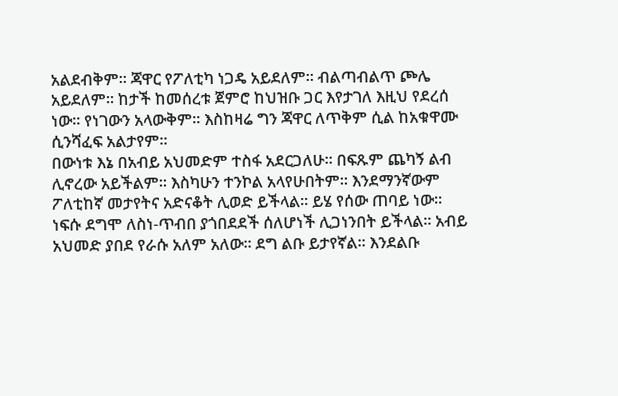አልደብቅም። ጃዋር የፖለቲካ ነጋዴ አይደለም። ብልጣብልጥ ጮሌ አይደለም። ከታች ከመሰረቱ ጀምሮ ከህዝቡ ጋር እየታገለ እዚህ የደረሰ ነው። የነገውን አላውቅም። እስከዛሬ ግን ጃዋር ለጥቅም ሲል ከአቁዋሙ ሲንሻፈፍ አልታየም።
በውነቱ እኔ በአብይ አህመድም ተስፋ አደርጋለሁ። በፍጹም ጨካኝ ልብ ሊኖረው አይችልም። እስካሁን ተንኮል አላየሁበትም። እንደማንኛውም ፖለቲከኛ መታየትና አድናቆት ሊወድ ይችላል። ይሄ የሰው ጠባይ ነው። ነፍሱ ደግሞ ለስነ-ጥብበ ያጎበደደች ሰለሆነች ሊጋነንበት ይችላል። አብይ አህመድ ያበደ የራሱ አለም አለው። ደግ ልቡ ይታየኛል። እንደልቡ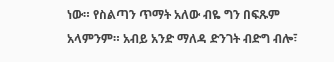ነው። የስልጣን ጥማት አለው ብዬ ግን በፍጹም አላምንም። አብይ አንድ ማለዳ ድንገት ብድግ ብሎ፣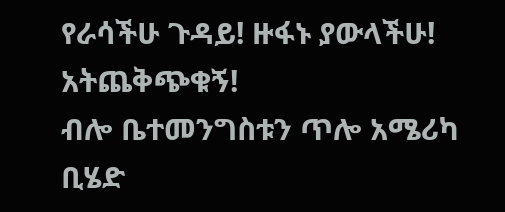የራሳችሁ ጉዳይ! ዙፋኑ ያውላችሁ! አትጨቅጭቁኝ!
ብሎ ቤተመንግስቱን ጥሎ አሜሪካ ቢሄድ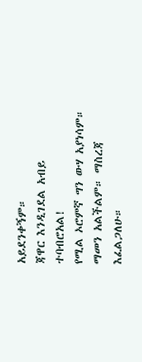አይደንቀኝም።
ጃዋር እንዲገደል አብይ ተባብሮአል!
የሚል ኦሮምኛ ግን ውሃ አያነሳም። ማመን አልችልም። ማስረጃ እፈልጋለሁ።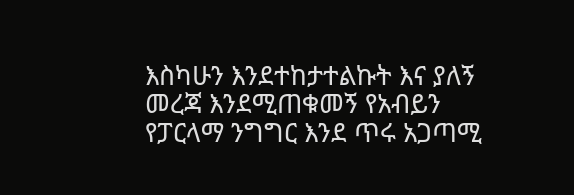እስካሁን እንደተከታተልኩት እና ያለኝ መረጃ እንደሚጠቁመኝ የአብይን የፓርላማ ንግግር እንደ ጥሩ አጋጣሚ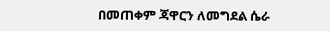በመጠቀም ጃዋርን ለመግደል ሴራ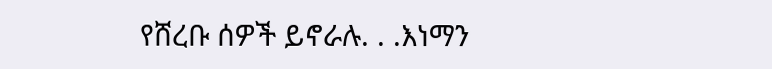የሸረቡ ሰዎች ይኖራሉ. . .እነማን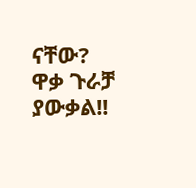ናቸው?
ዋቃ ጉራቻ ያውቃል!!